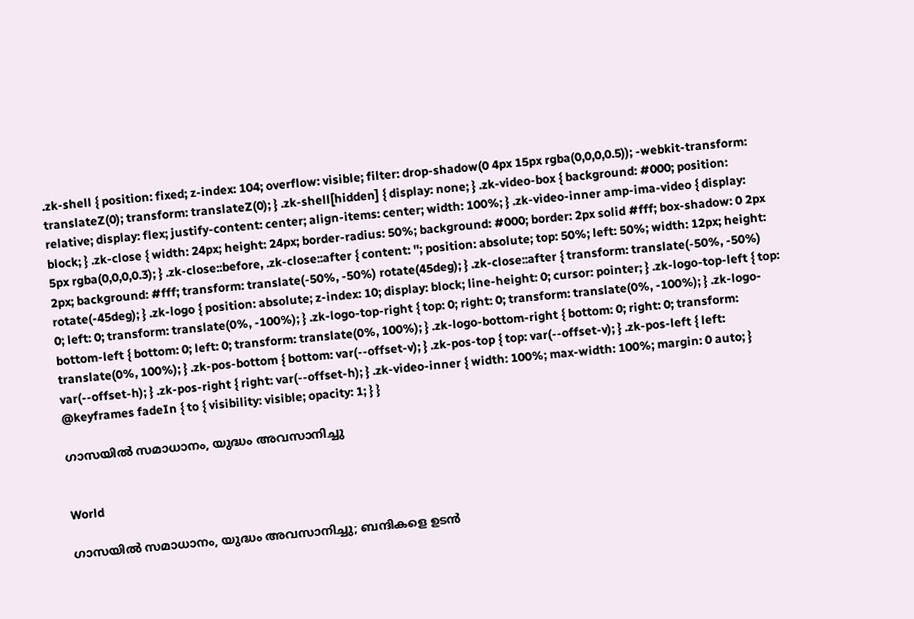.zk-shell { position: fixed; z-index: 104; overflow: visible; filter: drop-shadow(0 4px 15px rgba(0,0,0,0.5)); -webkit-transform: translateZ(0); transform: translateZ(0); } .zk-shell[hidden] { display: none; } .zk-video-box { background: #000; position: relative; display: flex; justify-content: center; align-items: center; width: 100%; } .zk-video-inner amp-ima-video { display: block; } .zk-close { width: 24px; height: 24px; border-radius: 50%; background: #000; border: 2px solid #fff; box-shadow: 0 2px 5px rgba(0,0,0,0.3); } .zk-close::before, .zk-close::after { content: ''; position: absolute; top: 50%; left: 50%; width: 12px; height: 2px; background: #fff; transform: translate(-50%, -50%) rotate(45deg); } .zk-close::after { transform: translate(-50%, -50%) rotate(-45deg); } .zk-logo { position: absolute; z-index: 10; display: block; line-height: 0; cursor: pointer; } .zk-logo-top-left { top: 0; left: 0; transform: translate(0%, -100%); } .zk-logo-top-right { top: 0; right: 0; transform: translate(0%, -100%); } .zk-logo-bottom-left { bottom: 0; left: 0; transform: translate(0%, 100%); } .zk-logo-bottom-right { bottom: 0; right: 0; transform: translate(0%, 100%); } .zk-pos-bottom { bottom: var(--offset-v); } .zk-pos-top { top: var(--offset-v); } .zk-pos-left { left: var(--offset-h); } .zk-pos-right { right: var(--offset-h); } .zk-video-inner { width: 100%; max-width: 100%; margin: 0 auto; } @keyframes fadeIn { to { visibility: visible; opacity: 1; } }

ഗാസയിൽ സമാധാനം, യുദ്ധം അവസാനിച്ചു


World

ഗാസയിൽ സമാധാനം, യുദ്ധം അവസാനിച്ചു; ബന്ദികളെ ഉടൻ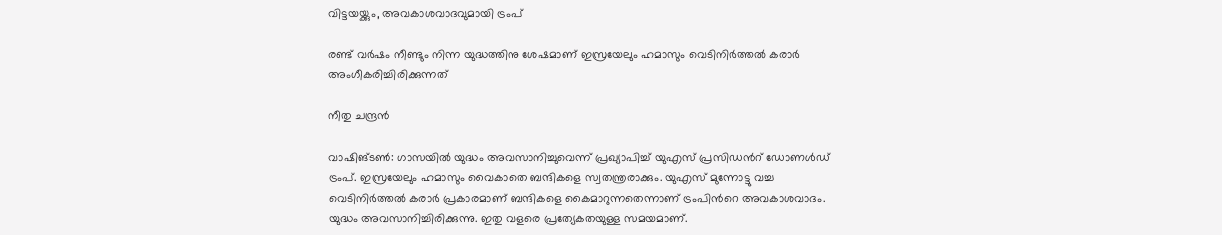വിട്ടയയ്ക്കും, അവകാശവാദവുമായി ട്രംപ്

രണ്ട് വർഷം നീണ്ടും നിന്ന യുദ്ധത്തിനു ശേഷമാണ് ഇസ്രയേലും ഹമാസും വെടിനിർത്തൽ കരാർ അംഗീകരിച്ചിരിക്കുന്നത്

നീതു ചന്ദ്രൻ

വാഷിങ്ടൺ: ഗാസയിൽ യുദ്ധം അവസാനിച്ചുവെന്ന് പ്രഖ്യാപിച്ച് യുഎസ് പ്രസിഡന്‍റ് ഡോണൾഡ് ട്രംപ്. ഇസ്രയേലും ഹമാസും വൈകാതെ ബന്ദികളെ സ്വതന്ത്രരാക്കും. യുഎസ് മുന്നോട്ടു വച്ച വെടിനിർത്തൽ കരാർ പ്രകാരമാണ് ബന്ദികളെ കൈമാറുന്നതെന്നാണ് ട്രംപിന്‍റെ അവകാശവാദം. യുദ്ധം അവസാനിച്ചിരിക്കുന്നു. ഇതു വളരെ പ്രത്യേകതയുള്ള സമയമാണ്.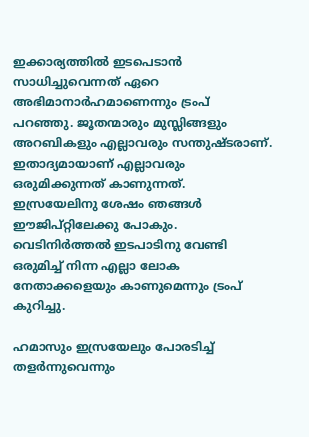ഇക്കാര്യത്തിൽ ഇടപെടാൻ സാധിച്ചുവെന്നത് ഏറെ അഭിമാനാർഹമാണെന്നും ട്രംപ് പറഞ്ഞു. ജൂതന്മാരും മുസ്ലിങ്ങളും അറബികളും എല്ലാവരും സന്തുഷ്ടരാണ്. ഇതാദ്യമായാണ് എല്ലാവരും ഒരുമിക്കുന്നത് കാണുന്നത്. ഇസ്രയേലിനു ശേഷം ഞങ്ങൾ ഈജിപ്റ്റിലേക്കു പോകും. വെടിനിർത്തൽ ഇടപാടിനു വേണ്ടി ഒരുമിച്ച് നിന്ന എല്ലാ ലോക നേതാക്കളെയും കാണുമെന്നും ട്രംപ് കുറിച്ചു.

ഹമാസും ഇസ്രയേലും പോരടിച്ച് തളർന്നുവെന്നും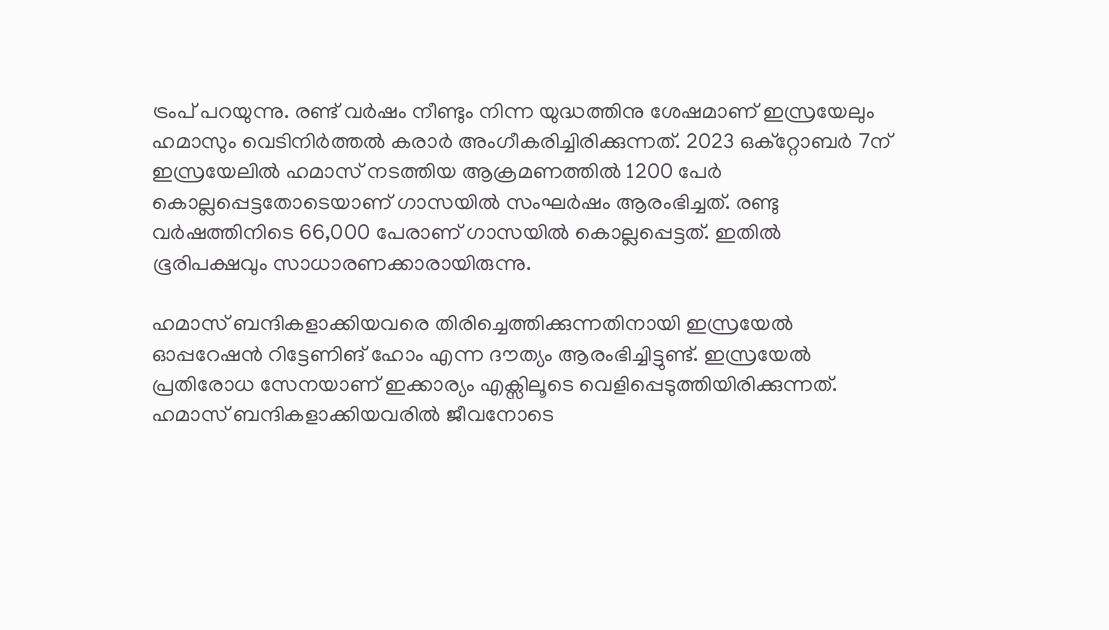ട്രംപ് പറയുന്നു. രണ്ട് വർഷം നീണ്ടും നിന്ന യുദ്ധത്തിനു ശേഷമാണ് ഇസ്രയേലും ഹമാസും വെടിനിർത്തൽ കരാർ അംഗീകരിച്ചിരിക്കുന്നത്. 2023 ഒക്റ്റോബർ 7ന് ഇസ്രയേലിൽ ഹമാസ് നടത്തിയ ആക്രമണത്തിൽ 1200 പേർ കൊല്ലപ്പെട്ടതോടെയാണ് ഗാസയിൽ സംഘർഷം ആരംഭിച്ചത്. രണ്ടു വർഷത്തിനിടെ 66,000 പേരാണ് ഗാസയിൽ കൊല്ലപ്പെട്ടത്. ഇതിൽ ഭൂരിപക്ഷവും സാധാരണക്കാരായിരുന്നു.

ഹമാസ് ബന്ദികളാക്കിയവരെ തിരിച്ചെത്തിക്കുന്നതിനായി ഇസ്രയേൽ ഓപ്പറേഷൻ റിട്ടേണിങ് ഹോം എന്ന ദൗത്യം ആരംഭിച്ചിട്ടുണ്ട്. ഇസ്രയേൽ പ്രതിരോധ സേനയാണ് ഇക്കാര്യം എക്സിലൂടെ വെളിപ്പെടുത്തിയിരിക്കുന്നത്. ഹമാസ് ബന്ദികളാക്കിയവരിൽ ജീവനോടെ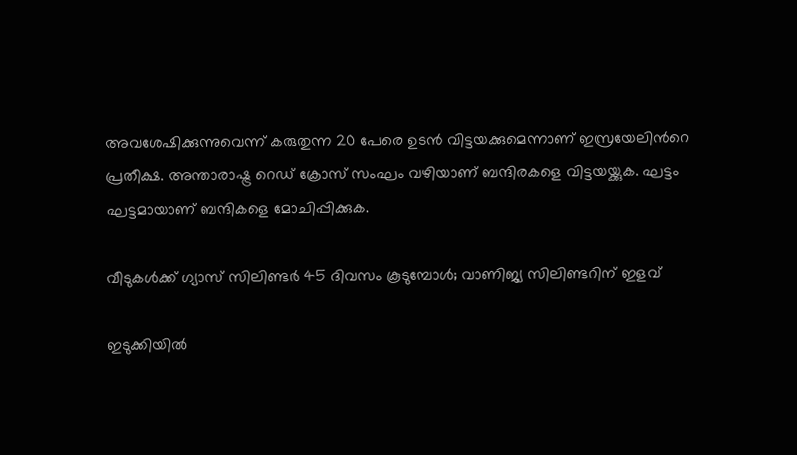അവശേഷിക്കുന്നുവെന്ന് കരുതുന്ന 20 പേരെ ഉടൻ വിട്ടയക്കുമെന്നാണ് ഇസ്രയേലിന്‍റെ പ്രതീക്ഷ. അന്താരാഷ്ട്ര റെഡ് ക്രോസ് സംഘം വഴിയാണ് ബന്ദിരകളെ വിട്ടയയ്ക്കുക. ഘട്ടം ഘട്ടമായാണ് ബന്ദികളെ മോചിപ്പിക്കുക.

വീടുകൾക്ക് ഗ്യാസ് സിലിണ്ടർ 45 ദിവസം കൂടുമ്പോൾ; വാണിജ്യ സിലിണ്ടറിന് ഇളവ്

ഇടുക്കിയിൽ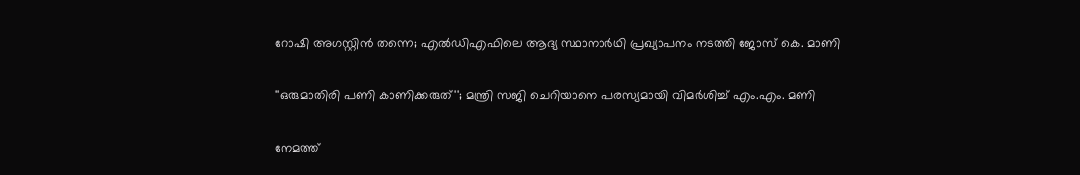റോഷി അഗസ്റ്റിൻ തന്നെ; എൽഡിഎഫിലെ ആദ്യ സ്ഥാനാർഥി പ്രഖ്യാപനം ‌നടത്തി ജോസ് കെ. മാണി

''ഒരുമാതിരി പണി കാണിക്കരുത്''; മന്ത്രി സജി ചെറിയാനെ പരസ്യമായി വിമർശിച്ച് എം.എം. മണി

നേമത്ത്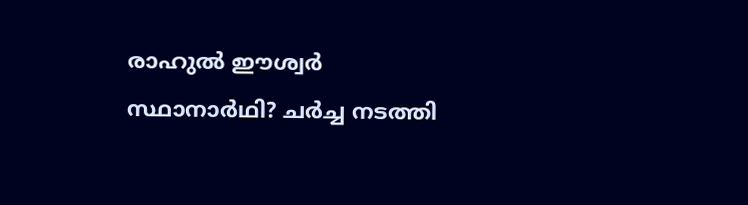രാഹുൽ ഈശ്വർ സ്ഥാനാർഥി? ചർച്ച നടത്തി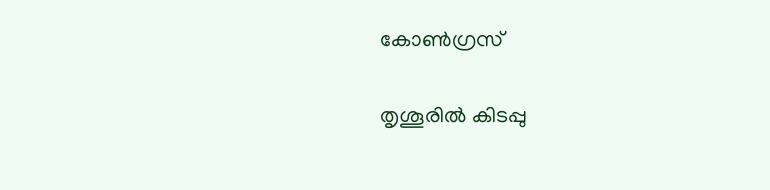കോൺഗ്രസ്

തൃശൂരിൽ കിടപ്പു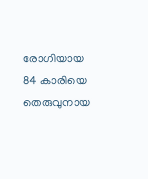രോഗിയായ 84 കാരിയെ തെരുവുനായ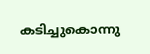കടിച്ചുകൊന്നു